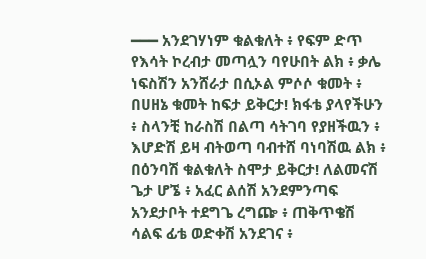━━━ አንደገሃነም ቁልቁለት ፥ የፍም ድጥ የእሳት ኮረብታ መጣሏን ባየሁበት ልክ ፥ ቃሌ ነፍስሽን አንሸራታ በሲኦል ምሶሶ ቁመት ፥ በሀዘኔ ቁመት ከፍታ ይቅርታ! ክፋቴ ያላየችሁን ፥ ስላንቺ ከራስሽ በልጣ ሳትገባ የያዘችዉን ፥ እሆድሽ ይዛ ብትወጣ ባብተሸ ባነባሽዉ ልክ ፥ በዕንባሽ ቁልቁለት ስሞታ ይቅርታ! ለልመናሽ ጌታ ሆኜ ፥ አፈር ልሰሽ አንደምንጣፍ አንደታቦት ተደግጌ ረግጬ ፥ ጠቅጥቄሽ ሳልፍ ፊቴ ወድቀሽ አንደገና ፥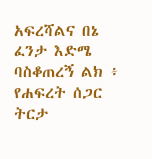አፍረሻልና በኔ ፈንታ እድሜ ባስቆጠረኝ ልክ ፥ የሐፍረት ሰጋር ትርታ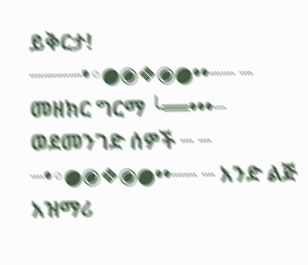ይቅርታ! ┈┈┈┈•◦●◉❖◉●••┈┈ ┈ መዘክር ግርማ ╰══•••┈ ወደመንገድ ሰዎች ┈ ┈ ┈•◦●◉❖◉●••┈┈ ┈ አንድ ልጅ አዝማሪ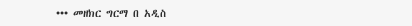••• መዘክር ግርማ በ አዲስ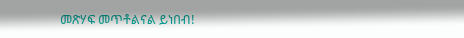መጽሃፍ መጥቶልናል ይነበብ!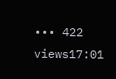••• 422 views17:01